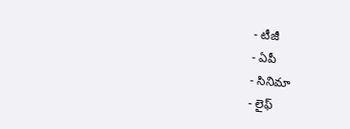- టీజీ
- ఏపీ
- సినిమా
- లైఫ్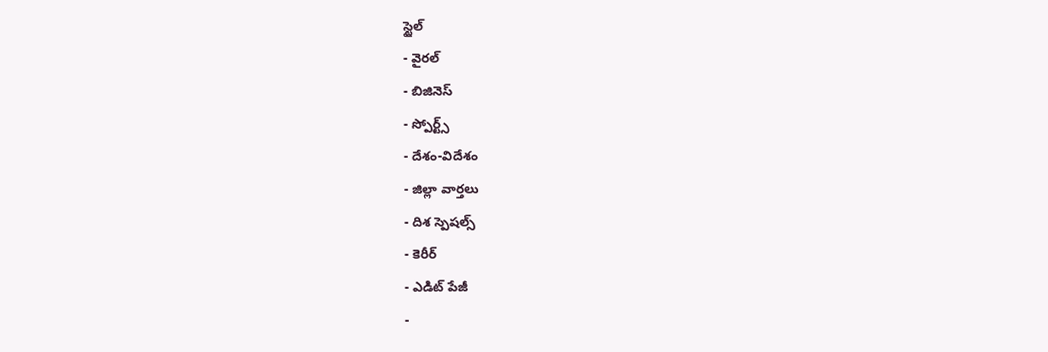స్టైల్
- వైరల్
- బిజినెస్
- స్పోర్ట్స్
- దేశం-విదేశం
- జిల్లా వార్తలు
- దిశ స్పెషల్స్
- కెరీర్
- ఎడిట్ పేజీ
-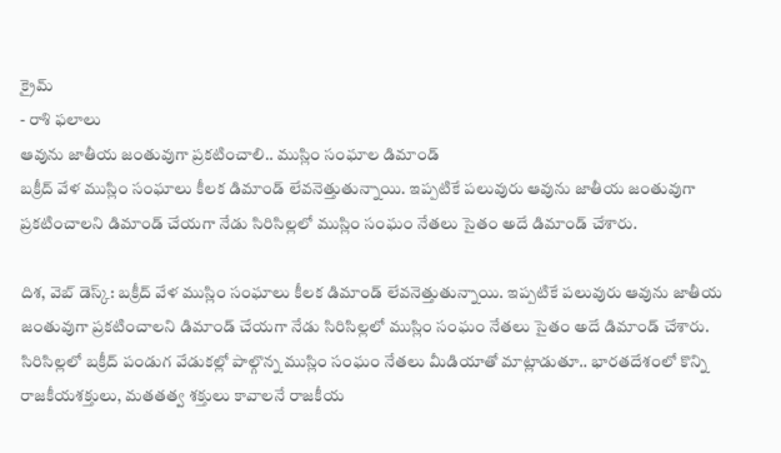క్రైమ్
- రాశి ఫలాలు
ఆవును జాతీయ జంతువుగా ప్రకటించాలి.. ముస్లిం సంఘాల డిమాండ్
బక్రీద్ వేళ ముస్లిం సంఘాలు కీలక డిమాండ్ లేవనెత్తుతున్నాయి. ఇప్పటికే పలువురు ఆవును జాతీయ జంతువుగా ప్రకటించాలని డిమాండ్ చేయగా నేడు సిరిసిల్లలో ముస్లిం సంఘం నేతలు సైతం అదే డిమాండ్ చేశారు.

దిశ, వెబ్ డెస్క్: బక్రీద్ వేళ ముస్లిం సంఘాలు కీలక డిమాండ్ లేవనెత్తుతున్నాయి. ఇప్పటికే పలువురు ఆవును జాతీయ జంతువుగా ప్రకటించాలని డిమాండ్ చేయగా నేడు సిరిసిల్లలో ముస్లిం సంఘం నేతలు సైతం అదే డిమాండ్ చేశారు. సిరిసిల్లలో బక్రీద్ పండుగ వేడుకల్లో పాల్గొన్న ముస్లిం సంఘం నేతలు మీడియాతో మాట్లాడుతూ.. భారతదేశంలో కొన్ని రాజకీయశక్తులు, మతతత్వ శక్తులు కావాలనే రాజకీయ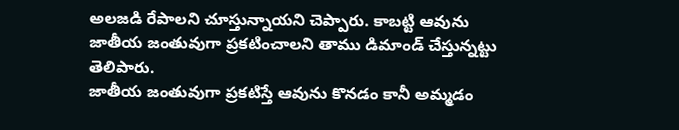అలజడి రేపాలని చూస్తున్నాయని చెప్పారు. కాబట్టి ఆవును జాతీయ జంతువుగా ప్రకటించాలని తాము డిమాండ్ చేస్తున్నట్టు తెలిపారు.
జాతీయ జంతువుగా ప్రకటిస్తే ఆవును కొనడం కానీ అమ్మడం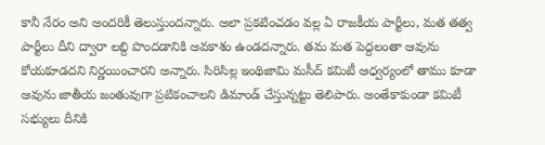కానీ నేరం అని అందరికీ తెలుస్తుందన్నారు. అలా ప్రకటించడం వల్ల ఏ రాజకీయ పార్టీలు, మత తత్వ పార్టీలు దీని ద్వారా లబ్ది పొందడానికి అవకాశం ఉండదన్నారు. తమ మత పెద్దలంతా ఆవును కోయకూడదని నిర్ణయించారని అన్నారు. సిరిసిల్ల ఇంథిజామి మసీద్ కమిటీ ఆధ్వర్యంలో తాము కూడా ఆవును జాతీయ జంతువుగా ప్రటికంచాలని డిమాండ్ చేస్తున్నట్టు తెలిపారు. అంతేకాకుండా కమిటీ సభ్యులు దీనికి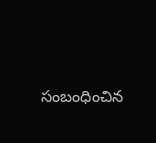సంబంధించిన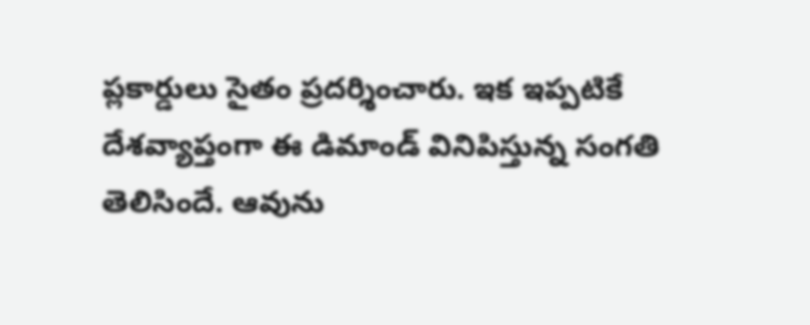ప్లకార్డులు సైతం ప్రదర్శించారు. ఇక ఇప్పటికే దేశవ్యాప్తంగా ఈ డిమాండ్ వినిపిస్తున్న సంగతి తెలిసిందే. ఆవును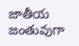జాతీయ జంతువుగా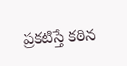ప్రకటిస్తే కఠిన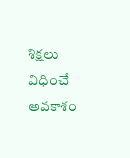శిక్షలు విధించే అవకాశం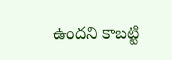ఉందని కాబట్టి